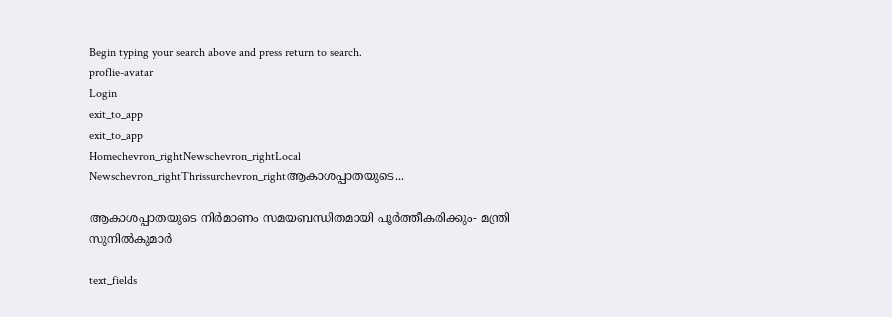Begin typing your search above and press return to search.
proflie-avatar
Login
exit_to_app
exit_to_app
Homechevron_rightNewschevron_rightLocal Newschevron_rightThrissurchevron_rightആകാശപ്പാതയുടെ...

ആകാശപ്പാതയുടെ നിര്‍മാണം സമയബന്ധിതമായി പൂര്‍ത്തീകരിക്കും- മന്ത്രി സുനിൽകുമാര്‍

text_fields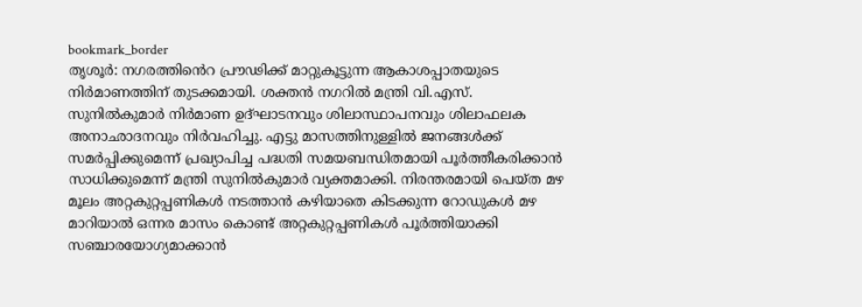bookmark_border
തൃശൂര്‍: നഗരത്തി‍ൻെറ പ്രൗഢിക്ക് മാറ്റുകൂട്ടുന്ന ആകാശപ്പാതയുടെ നിര്‍മാണത്തിന് തുടക്കമായി. ശക്തന്‍ നഗറില്‍ മന്ത്രി വി.എസ്. സുനില്‍കുമാര്‍ നിര്‍മാണ ഉദ്ഘാടനവും ശിലാസ്ഥാപനവും ശിലാഫലക അനാഛാദനവും നിര്‍വഹിച്ചു. എട്ടു മാസത്തിനുള്ളില്‍ ജനങ്ങള്‍ക്ക് സമര്‍പ്പിക്കുമെന്ന് പ്രഖ്യാപിച്ച പദ്ധതി സമയബന്ധിതമായി പൂര്‍ത്തീകരിക്കാന്‍ സാധിക്കുമെന്ന് മന്ത്രി സുനില്‍കുമാര്‍ വ്യക്തമാക്കി. നിരന്തരമായി പെയ്ത മഴ മൂലം അറ്റകുറ്റപ്പണികള്‍ നടത്താന്‍ കഴിയാതെ കിടക്കുന്ന റോഡുകള്‍ മഴ മാറിയാല്‍ ഒന്നര മാസം കൊണ്ട് അറ്റകുറ്റപ്പണികള്‍ പൂര്‍ത്തിയാക്കി സഞ്ചാരയോഗ്യമാക്കാന്‍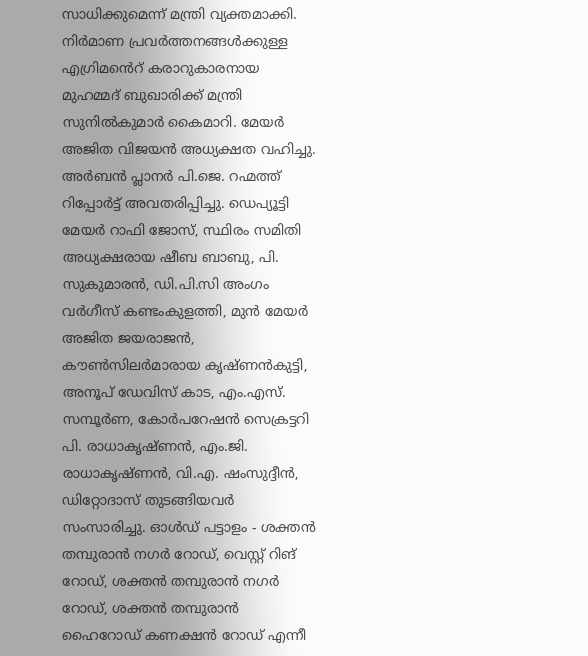സാധിക്കുമെന്ന് മന്ത്രി വ്യക്തമാക്കി. നിര്‍മാണ പ്രവര്‍ത്തനങ്ങള്‍ക്കുള്ള എഗ്രിമൻെറ് കരാറുകാരനായ മുഹമ്മദ് ബുഖാരിക്ക് മന്ത്രി സുനില്‍കുമാര്‍ കൈമാറി. മേയര്‍ അജിത വിജയന്‍ അധ്യക്ഷത വഹിച്ചു. അര്‍ബന്‍ പ്ലാനര്‍ പി.ജെ. റഹ്മത്ത് റിപ്പോര്‍ട്ട് അവതരിപ്പിച്ചു. ഡെപ്യൂട്ടി മേയര്‍ റാഫി ജോസ്, സ്ഥിരം സമിതി അധ്യക്ഷരായ ഷീബ ബാബു, പി. സുകുമാരന്‍, ഡി.പി.സി അംഗം വര്‍ഗീസ് കണ്ടംകുളത്തി, മുന്‍ മേയര്‍ അജിത ജയരാജന്‍, കൗണ്‍സിലര്‍മാരായ കൃഷ്ണന്‍കുട്ടി, അനൂപ് ഡേവിസ് കാട, എം.എസ്. സമ്പൂര്‍ണ, കോര്‍പറേഷന്‍ സെക്രട്ടറി പി. രാധാകൃഷ്ണന്‍, എം.ജി. രാധാകൃഷ്ണന്‍, വി.എ. ഷംസുദ്ദീന്‍, ഡിറ്റോദാസ് തുടങ്ങിയവര്‍ സംസാരിച്ചു. ഓള്‍ഡ് പട്ടാളം - ശക്തന്‍ തമ്പുരാന്‍ നഗര്‍ റോഡ്, വെസ്റ്റ് റിങ് റോഡ്, ശക്തന്‍ തമ്പുരാന്‍ നഗര്‍ റോഡ്, ശക്തന്‍ തമ്പുരാന്‍ ഹൈറോഡ് കണക്ഷന്‍ റോഡ് എന്നീ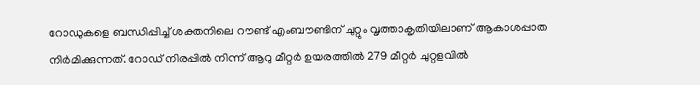റോഡുകളെ ബന്ധിപ്പിച്ച് ശക്തനിലെ റൗണ്ട് എംബൗണ്ടിന് ചുറ്റും വൃത്താകൃതിയിലാണ് ആകാശപ്പാത നിര്‍മിക്കുന്നത്. റോഡ് നിരപ്പില്‍ നിന്ന് ആറു മീറ്റര്‍ ഉയരത്തില്‍ 279 മീറ്റര്‍ ചുറ്റളവില്‍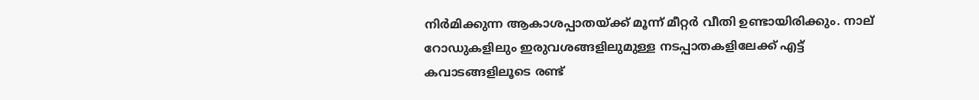നിര്‍മിക്കുന്ന ആകാശപ്പാതയ്ക്ക് മൂന്ന് മീറ്റര്‍ വീതി ഉണ്ടായിരിക്കും. നാല് റോഡുകളിലും ഇരുവശങ്ങളിലുമുള്ള നടപ്പാതകളിലേക്ക് എട്ട് കവാടങ്ങളിലൂടെ രണ്ട്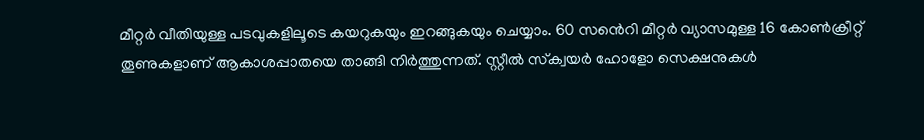മീറ്റര്‍ വീതിയുള്ള പടവുകളിലൂടെ കയറുകയും ഇറങ്ങുകയും ചെയ്യാം. 60 സൻെറി മീറ്റര്‍ വ്യാസമുള്ള 16 കോണ്‍ക്രീറ്റ് തൂണുകളാണ് ആകാശപ്പാതയെ താങ്ങി നിര്‍ത്തുന്നത്. സ്റ്റീല്‍ സ്‌ക്വയര്‍ ഹോളോ സെക്ഷനുകള്‍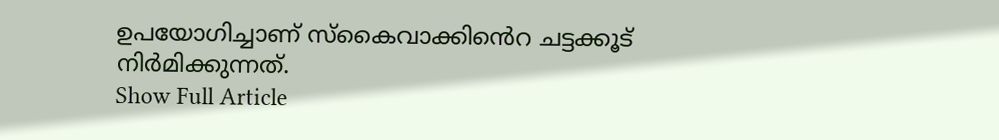ഉപയോഗിച്ചാണ് സ്‌കൈവാക്കിൻെറ ചട്ടക്കൂട് നിര്‍മിക്കുന്നത്.
Show Full Article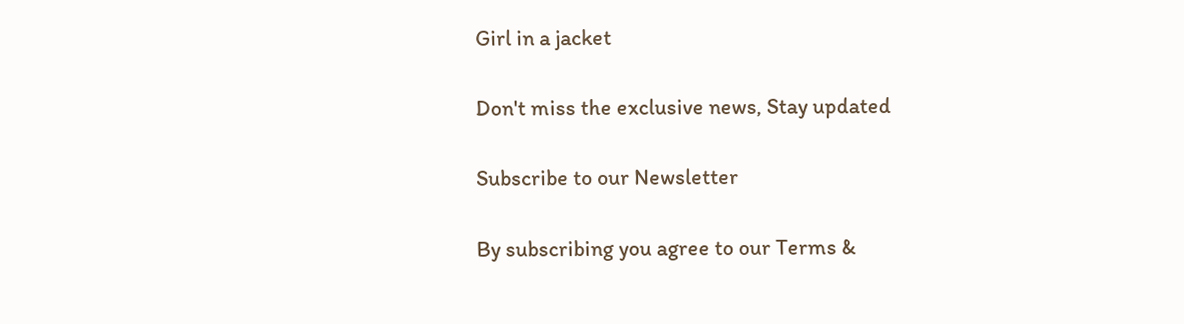Girl in a jacket

Don't miss the exclusive news, Stay updated

Subscribe to our Newsletter

By subscribing you agree to our Terms &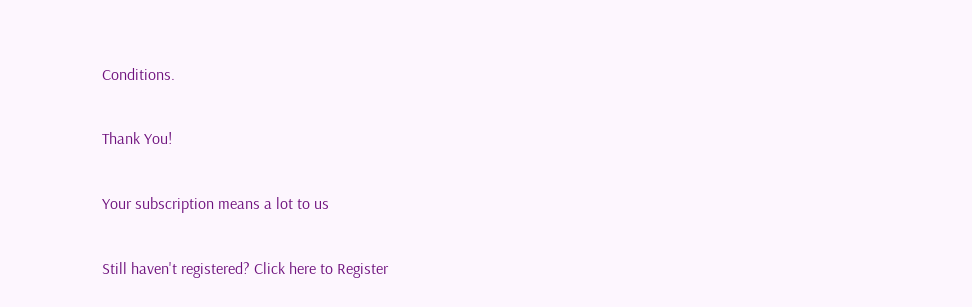Conditions.

Thank You!

Your subscription means a lot to us

Still haven't registered? Click here to Register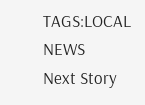TAGS:LOCAL NEWS
Next Story